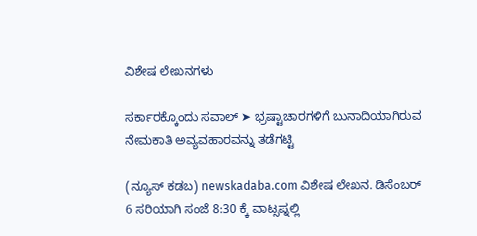ವಿಶೇಷ ಲೇಖನಗಳು

ಸರ್ಕಾರಕ್ಕೊಂದು ಸವಾಲ್ ➤ ಭ್ರಷ್ಟಾಚಾರಗಳಿಗೆ ಬುನಾದಿಯಾಗಿರುವ ನೇಮಕಾತಿ ಅವ್ಯವಹಾರವನ್ನು ತಡೆಗಟ್ಟಿ

(ನ್ಯೂಸ್ ಕಡಬ) newskadaba.com ವಿಶೇಷ ಲೇಖನ. ಡಿಸೆಂಬರ್ 6 ಸರಿಯಾಗಿ ಸಂಜೆ 8:30 ಕ್ಕೆ ವಾಟ್ಸಪ್ನಲ್ಲಿ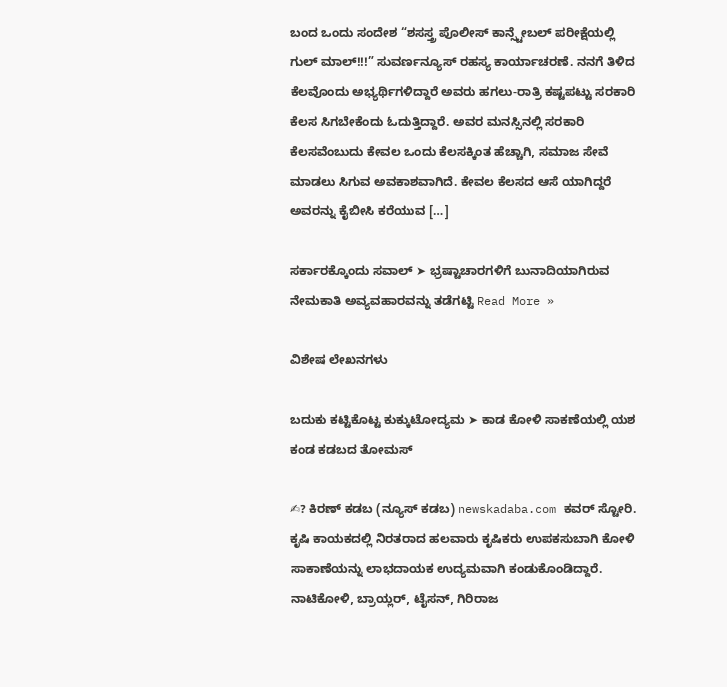ಬಂದ ಒಂದು ಸಂದೇಶ “ಶಸಸ್ತ್ರ ಪೊಲೀಸ್ ಕಾನ್ಸ್ಟೇಬಲ್ ಪರೀಕ್ಷೆಯಲ್ಲಿ ಗುಲ್ ಮಾಲ್!!!” ಸುವರ್ಣನ್ಯೂಸ್ ರಹಸ್ಯ ಕಾರ್ಯಾಚರಣೆ. ನನಗೆ ತಿಳಿದ ಕೆಲವೊಂದು ಅಭ್ಯರ್ಥಿಗಳಿದ್ದಾರೆ ಅವರು ಹಗಲು-ರಾತ್ರಿ ಕಷ್ಟಪಟ್ಟು ಸರಕಾರಿ ಕೆಲಸ ಸಿಗಬೇಕೆಂದು ಓದುತ್ತಿದ್ದಾರೆ. ಅವರ ಮನಸ್ಸಿನಲ್ಲಿ ಸರಕಾರಿ ಕೆಲಸವೆಂಬುದು ಕೇವಲ ಒಂದು ಕೆಲಸಕ್ಕಿಂತ ಹೆಚ್ಚಾಗಿ, ಸಮಾಜ ಸೇವೆ ಮಾಡಲು ಸಿಗುವ ಅವಕಾಶವಾಗಿದೆ. ಕೇವಲ ಕೆಲಸದ ಆಸೆ ಯಾಗಿದ್ದರೆ ಅವರನ್ನು ಕೈಬೀಸಿ ಕರೆಯುವ […]

ಸರ್ಕಾರಕ್ಕೊಂದು ಸವಾಲ್ ➤ ಭ್ರಷ್ಟಾಚಾರಗಳಿಗೆ ಬುನಾದಿಯಾಗಿರುವ ನೇಮಕಾತಿ ಅವ್ಯವಹಾರವನ್ನು ತಡೆಗಟ್ಟಿ Read More »

ವಿಶೇಷ ಲೇಖನಗಳು

ಬದುಕು ಕಟ್ಟಿಕೊಟ್ಟ ಕುಕ್ಕುಟೋದ್ಯಮ ➤ ಕಾಡ ಕೋಳಿ ಸಾಕಣೆಯಲ್ಲಿ ಯಶ ಕಂಡ ಕಡಬದ ತೋಮಸ್

✍? ಕಿರಣ್ ಕಡಬ (ನ್ಯೂಸ್ ಕಡಬ) newskadaba.com ಕವರ್ ಸ್ಟೋರಿ. ಕೃಷಿ ಕಾಯಕದಲ್ಲಿ ನಿರತರಾದ ಹಲವಾರು ಕೃಷಿಕರು ಉಪಕಸುಬಾಗಿ ಕೋಳಿ ಸಾಕಾಣೆಯನ್ನು ಲಾಭದಾಯಕ ಉದ್ಯಮವಾಗಿ ಕಂಡುಕೊಂಡಿದ್ದಾರೆ. ನಾಟಿಕೋಳಿ, ಬ್ರಾಯ್ಲರ್, ಟೈಸನ್, ಗಿರಿರಾಜ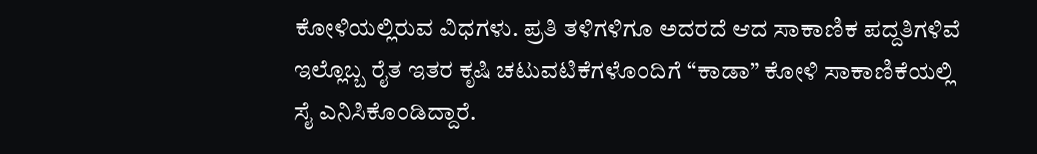ಕೋಳಿಯಲ್ಲಿರುವ ವಿಧಗಳು. ಪ್ರತಿ ತಳಿಗಳಿಗೂ ಅದರದೆ ಆದ ಸಾಕಾಣಿಕ ಪದ್ದತಿಗಳಿವೆ ಇಲ್ಲೊಬ್ಬ ರೈತ ಇತರ ಕೃಷಿ ಚಟುವಟಿಕೆಗಳೊಂದಿಗೆ “ಕಾಡಾ” ಕೋಳಿ ಸಾಕಾಣಿಕೆಯಲ್ಲಿ ಸೈ ಎನಿಸಿಕೊಂಡಿದ್ದಾರೆ.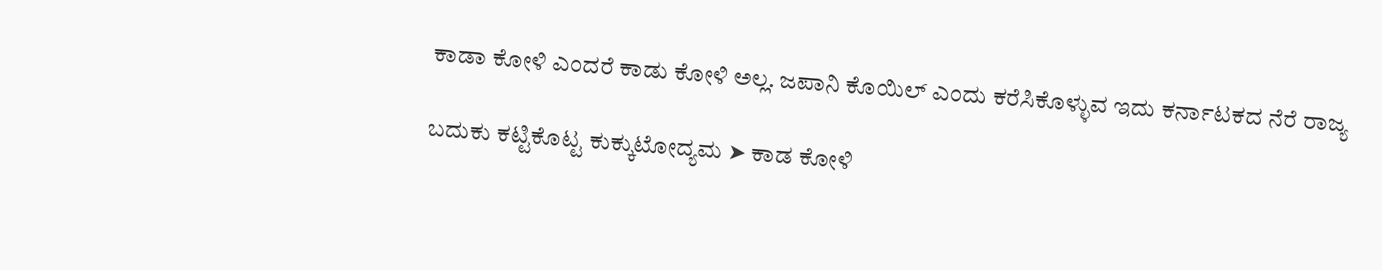ಕಾಡಾ ಕೋಳಿ ಎಂದರೆ ಕಾಡು ಕೋಳಿ ಅಲ್ಲ. ಜಪಾನಿ ಕೊಯಿಲ್ ಎಂದು ಕರೆಸಿಕೊಳ್ಳುವ ಇದು ಕರ್ನಾಟಕದ ನೆರೆ ರಾಜ್ಯ

ಬದುಕು ಕಟ್ಟಿಕೊಟ್ಟ ಕುಕ್ಕುಟೋದ್ಯಮ ➤ ಕಾಡ ಕೋಳಿ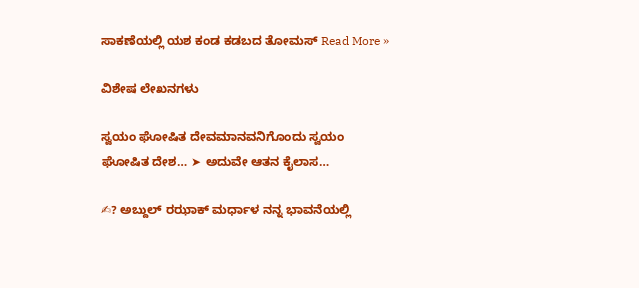ಸಾಕಣೆಯಲ್ಲಿ ಯಶ ಕಂಡ ಕಡಬದ ತೋಮಸ್ Read More »

ವಿಶೇಷ ಲೇಖನಗಳು

ಸ್ವಯಂ ಘೋಷಿತ ದೇವಮಾನವನಿಗೊಂದು ಸ್ವಯಂ ಘೋಷಿತ ದೇಶ… ➤ ಅದುವೇ ಆತನ ಕೈಲಾಸ…

✍? ಅಬ್ದುಲ್ ರಝಾಕ್ ಮರ್ಧಾಳ ನನ್ನ ಭಾವನೆಯಲ್ಲಿ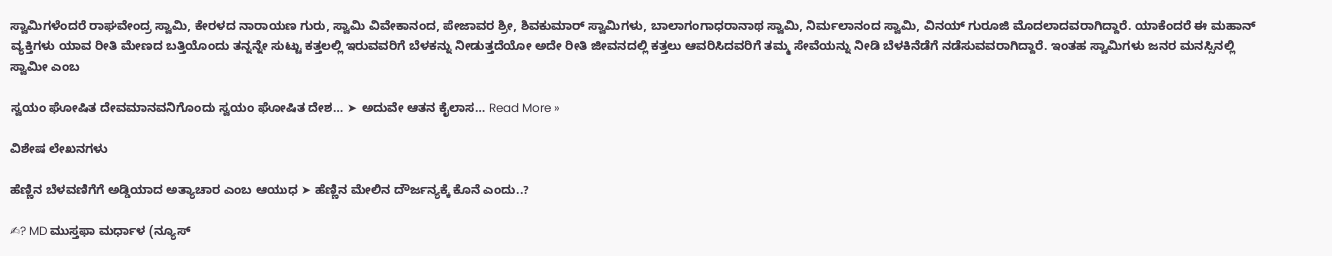ಸ್ವಾಮಿಗಳೆಂದರೆ ರಾಘವೇಂದ್ರ ಸ್ವಾಮಿ, ಕೇರಳದ ನಾರಾಯಣ ಗುರು, ಸ್ವಾಮಿ ವಿವೇಕಾನಂದ, ಪೇಜಾವರ ಶ್ರೀ, ಶಿವಕುಮಾರ್ ಸ್ವಾಮಿಗಳು, ಬಾಲಾಗಂಗಾಧರಾನಾಥ ಸ್ವಾಮಿ, ನಿರ್ಮಲಾನಂದ ಸ್ವಾಮಿ, ವಿನಯ್ ಗುರೂಜಿ ಮೊದಲಾದವರಾಗಿದ್ದಾರೆ. ಯಾಕೆಂದರೆ ಈ ಮಹಾನ್ ವ್ಯಕ್ತಿಗಳು ಯಾವ ರೀತಿ ಮೇಣದ ಬತ್ತಿಯೊಂದು ತನ್ನನ್ನೇ ಸುಟ್ಟು ಕತ್ತಲಲ್ಲಿ ಇರುವವರಿಗೆ ಬೆಳಕನ್ನು ನೀಡುತ್ತದೆಯೋ ಅದೇ ರೀತಿ ಜೀವನದಲ್ಲಿ ಕತ್ತಲು ಆವರಿಸಿದವರಿಗೆ ತಮ್ಮ ಸೇವೆಯನ್ನು ನೀಡಿ ಬೆಳಕಿನೆಡೆಗೆ ನಡೆಸುವವರಾಗಿದ್ದಾರೆ. ಇಂತಹ ಸ್ವಾಮಿಗಳು ಜನರ ಮನಸ್ಸಿನಲ್ಲಿ ಸ್ವಾಮೀ ಎಂಬ

ಸ್ವಯಂ ಘೋಷಿತ ದೇವಮಾನವನಿಗೊಂದು ಸ್ವಯಂ ಘೋಷಿತ ದೇಶ… ➤ ಅದುವೇ ಆತನ ಕೈಲಾಸ… Read More »

ವಿಶೇಷ ಲೇಖನಗಳು

ಹೆಣ್ಣಿನ ಬೆಳವಣಿಗೆಗೆ ಅಡ್ಡಿಯಾದ ಅತ್ಯಾಚಾರ ಎಂಬ ಆಯುಧ ➤ ಹೆಣ್ಣಿನ ಮೇಲಿನ ದೌರ್ಜನ್ಯಕ್ಕೆ ಕೊನೆ ಎಂದು..?

✍? MD ಮುಸ್ತಫಾ ಮರ್ಧಾಳ (ನ್ಯೂಸ್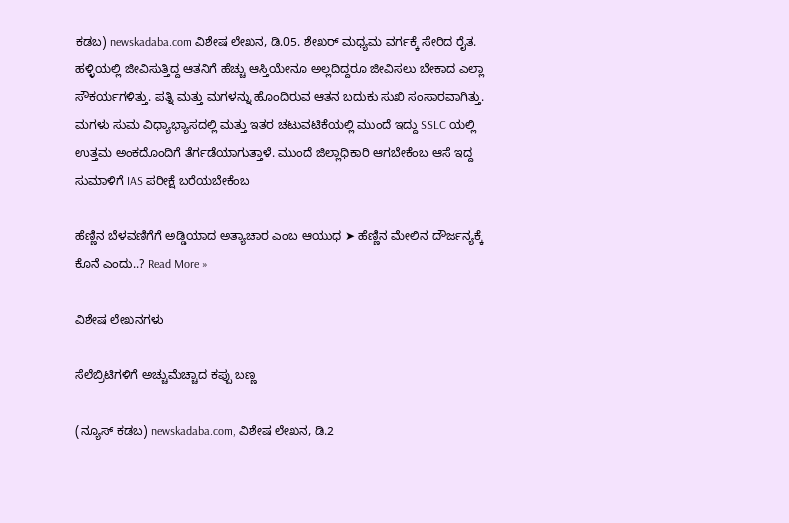ಕಡಬ) newskadaba.com ವಿಶೇಷ ಲೇಖನ, ಡಿ.05. ಶೇಖರ್ ಮಧ್ಯಮ ವರ್ಗಕ್ಕೆ ಸೇರಿದ ರೈತ. ಹಳ್ಳಿಯಲ್ಲಿ ಜೀವಿಸುತ್ತಿದ್ದ ಆತನಿಗೆ ಹೆಚ್ಚು ಆಸ್ತಿಯೇನೂ ಅಲ್ಲದಿದ್ದರೂ ಜೀವಿಸಲು ಬೇಕಾದ ಎಲ್ಲಾ ಸೌಕರ್ಯಗಳಿತ್ತು. ಪತ್ನಿ ಮತ್ತು ಮಗಳನ್ನು ಹೊಂದಿರುವ ಆತನ ಬದುಕು ಸುಖಿ ಸಂಸಾರವಾಗಿತ್ತು. ಮಗಳು ಸುಮ ವಿಧ್ಯಾಭ್ಯಾಸದಲ್ಲಿ ಮತ್ತು ಇತರ ಚಟುವಟಿಕೆಯಲ್ಲಿ ಮುಂದೆ ಇದ್ದು SSLC ಯಲ್ಲಿ ಉತ್ತಮ ಅಂಕದೊಂದಿಗೆ ತೆರ್ಗಡೆಯಾಗುತ್ತಾಳೆ. ಮುಂದೆ ಜಿಲ್ಲಾಧಿಕಾರಿ ಆಗಬೇಕೆಂಬ ಆಸೆ ಇದ್ದ ಸುಮಾಳಿಗೆ IAS ಪರೀಕ್ಷೆ ಬರೆಯಬೇಕೆಂಬ

ಹೆಣ್ಣಿನ ಬೆಳವಣಿಗೆಗೆ ಅಡ್ಡಿಯಾದ ಅತ್ಯಾಚಾರ ಎಂಬ ಆಯುಧ ➤ ಹೆಣ್ಣಿನ ಮೇಲಿನ ದೌರ್ಜನ್ಯಕ್ಕೆ ಕೊನೆ ಎಂದು..? Read More »

ವಿಶೇಷ ಲೇಖನಗಳು

ಸೆಲೆಬ್ರಿಟಿಗಳಿಗೆ ಅಚ್ಚುಮೆಚ್ಚಾದ ಕಪ್ಪು ಬಣ್ಣ

(ನ್ಯೂಸ್ ಕಡಬ) newskadaba.com, ವಿಶೇಷ ಲೇಖನ, ಡಿ.2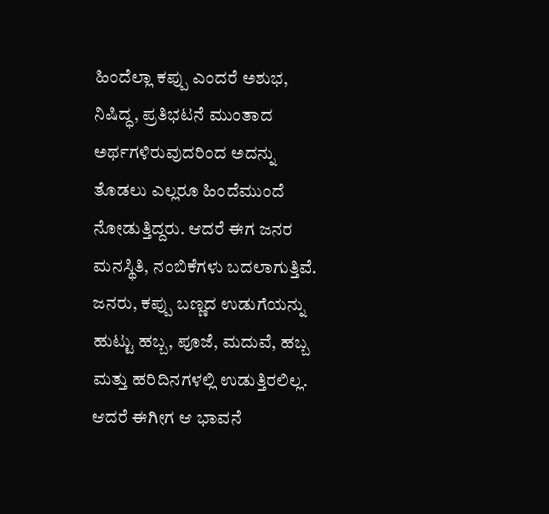ಹಿಂದೆಲ್ಲಾ ಕಪ್ಪು ಎಂದರೆ ಅಶುಭ, ನಿಷಿದ್ಧ, ಪ್ರತಿಭಟನೆ ಮುಂತಾದ ಅರ್ಥಗಳಿರುವುದರಿಂದ ಅದನ್ನು ತೊಡಲು ಎಲ್ಲರೂ ಹಿಂದೆಮುಂದೆ ನೋಡುತ್ತಿದ್ದರು. ಆದರೆ ಈಗ ಜನರ ಮನಸ್ಥಿತಿ, ನಂಬಿಕೆಗಳು ಬದಲಾಗುತ್ತಿವೆ. ಜನರು, ಕಪ್ಪು ಬಣ್ಣದ ಉಡುಗೆಯನ್ನು ಹುಟ್ಟು ಹಬ್ಬ, ಪೂಜೆ, ಮದುವೆ, ಹಬ್ಬ ಮತ್ತು ಹರಿದಿನಗಳಲ್ಲಿ ಉಡುತ್ತಿರಲಿಲ್ಲ. ಆದರೆ ಈಗೀಗ ಆ ಭಾವನೆ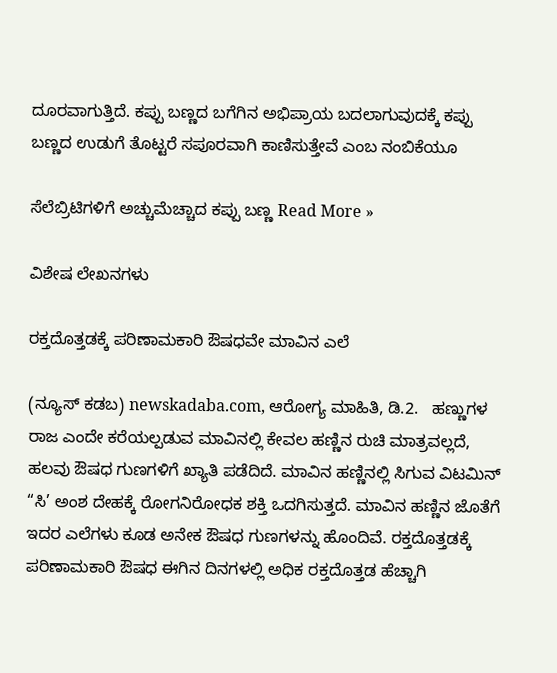ದೂರವಾಗುತ್ತಿದೆ. ಕಪ್ಪು ಬಣ್ಣದ ಬಗೆಗಿನ ಅಭಿಪ್ರಾಯ ಬದಲಾಗುವುದಕ್ಕೆ ಕಪ್ಪು ಬಣ್ಣದ ಉಡುಗೆ ತೊಟ್ಟರೆ ಸಪೂರವಾಗಿ ಕಾಣಿಸುತ್ತೇವೆ ಎಂಬ ನಂಬಿಕೆಯೂ

ಸೆಲೆಬ್ರಿಟಿಗಳಿಗೆ ಅಚ್ಚುಮೆಚ್ಚಾದ ಕಪ್ಪು ಬಣ್ಣ Read More »

ವಿಶೇಷ ಲೇಖನಗಳು

ರಕ್ತದೊತ್ತಡಕ್ಕೆ ಪರಿಣಾಮಕಾರಿ ಔಷಧವೇ ಮಾವಿನ ಎಲೆ

(ನ್ಯೂಸ್ ಕಡಬ) newskadaba.com, ಆರೋಗ್ಯ ಮಾಹಿತಿ, ಡಿ.2.   ಹಣ್ಣುಗಳ ರಾಜ ಎಂದೇ ಕರೆಯಲ್ಪಡುವ ಮಾವಿನಲ್ಲಿ ಕೇವಲ ಹಣ್ಣಿನ ರುಚಿ ಮಾತ್ರವಲ್ಲದೆ, ಹಲವು ಔಷಧ ಗುಣಗಳಿಗೆ ಖ್ಯಾತಿ ಪಡೆದಿದೆ. ಮಾವಿನ ಹಣ್ಣಿನಲ್ಲಿ ಸಿಗುವ ವಿಟಮಿನ್ “ಸಿ’ ಅಂಶ ದೇಹಕ್ಕೆ ರೋಗನಿರೋಧಕ ಶಕ್ತಿ ಒದಗಿಸುತ್ತದೆ. ಮಾವಿನ ಹಣ್ಣಿನ ಜೊತೆಗೆ ಇದರ ಎಲೆಗಳು ಕೂಡ ಅನೇಕ ಔಷಧ ಗುಣಗಳನ್ನು ಹೊಂದಿವೆ. ರಕ್ತದೊತ್ತಡಕ್ಕೆ ಪರಿಣಾಮಕಾರಿ ಔಷಧ ಈಗಿನ ದಿನಗಳಲ್ಲಿ ಅಧಿಕ ರಕ್ತದೊತ್ತಡ ಹೆಚ್ಚಾಗಿ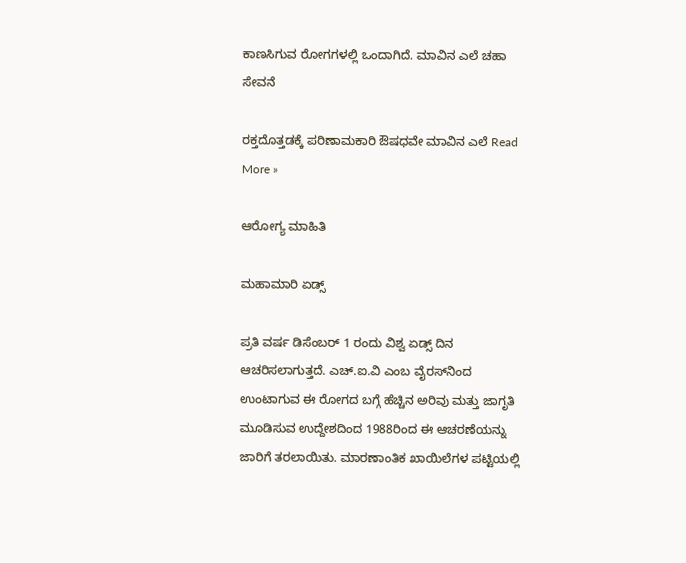ಕಾಣಸಿಗುವ ರೋಗಗಳಲ್ಲಿ ಒಂದಾಗಿದೆ. ಮಾವಿನ ಎಲೆ ಚಹಾ ಸೇವನೆ

ರಕ್ತದೊತ್ತಡಕ್ಕೆ ಪರಿಣಾಮಕಾರಿ ಔಷಧವೇ ಮಾವಿನ ಎಲೆ Read More »

ಆರೋಗ್ಯ ಮಾಹಿತಿ

ಮಹಾಮಾರಿ ಏಡ್ಸ್

ಪ್ರತಿ ವರ್ಷ ಡಿಸೆಂಬರ್ 1 ರಂದು ವಿಶ್ವ ಏಡ್ಸ್ ದಿನ ಆಚರಿಸಲಾಗುತ್ತದೆ. ಎಚ್.ಐ.ವಿ ಎಂಬ ವೈರಸ್‍ನಿಂದ ಉಂಟಾಗುವ ಈ ರೋಗದ ಬಗ್ಗೆ ಹೆಚ್ಚಿನ ಅರಿವು ಮತ್ತು ಜಾಗೃತಿ ಮೂಡಿಸುವ ಉದ್ದೇಶದಿಂದ 1988ರಿಂದ ಈ ಆಚರಣೆಯನ್ನು ಜಾರಿಗೆ ತರಲಾಯಿತು. ಮಾರಣಾಂತಿಕ ಖಾಯಿಲೆಗಳ ಪಟ್ಟಿಯಲ್ಲಿ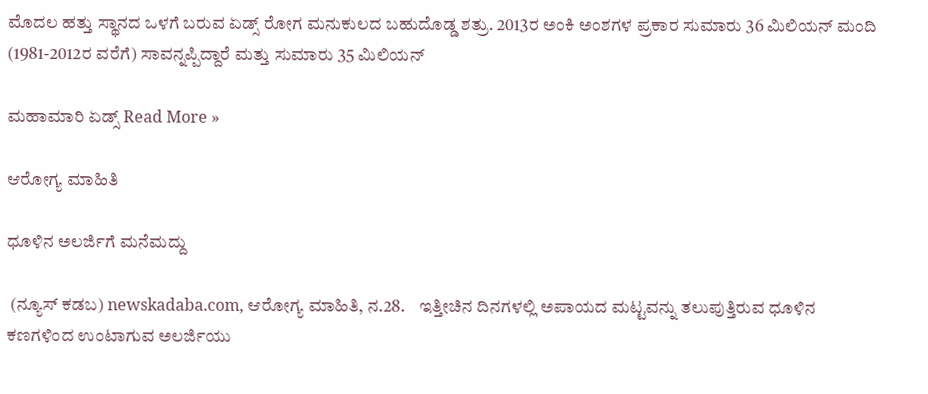ಮೊದಲ ಹತ್ತು ಸ್ಥಾನದ ಒಳಗೆ ಬರುವ ಏಡ್ಸ್ ರೋಗ ಮನುಕುಲದ ಬಹುದೊಡ್ಡ ಶತ್ರು. 2013ರ ಅಂಕಿ ಅಂಶಗಳ ಪ್ರಕಾರ ಸುಮಾರು 36 ಮಿಲಿಯನ್ ಮಂದಿ (1981-2012ರ ವರೆಗೆ) ಸಾವನ್ನಪ್ಪಿದ್ದಾರೆ ಮತ್ತು ಸುಮಾರು 35 ಮಿಲಿಯನ್

ಮಹಾಮಾರಿ ಏಡ್ಸ್ Read More »

ಆರೋಗ್ಯ ಮಾಹಿತಿ

ಧೂಳಿನ ಅಲರ್ಜಿಗೆ ಮನೆಮದ್ದು

 (ನ್ಯೂಸ್ ಕಡಬ) newskadaba.com, ಆರೋಗ್ಯ ಮಾಹಿತಿ, ನ.28.    ಇತ್ತೀಚಿನ ದಿನಗಳಲ್ಲಿ ಅಪಾಯದ ಮಟ್ಟವನ್ನು ತಲುಪುತ್ತಿರುವ ಧೂಳಿನ ಕಣಗಳಿಂದ ಉಂಟಾಗುವ ಅಲರ್ಜಿಯು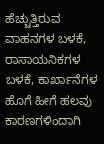ಹೆಚ್ಚುತ್ತಿರುವ ವಾಹನಗಳ ಬಳಕೆ, ರಾಸಾಯನಿಕಗಳ ಬಳಕೆ, ಕಾರ್ಖಾನೆಗಳ ಹೊಗೆ ಹೀಗೆ ಹಲವು ಕಾರಣಗಳಿಂದಾಗಿ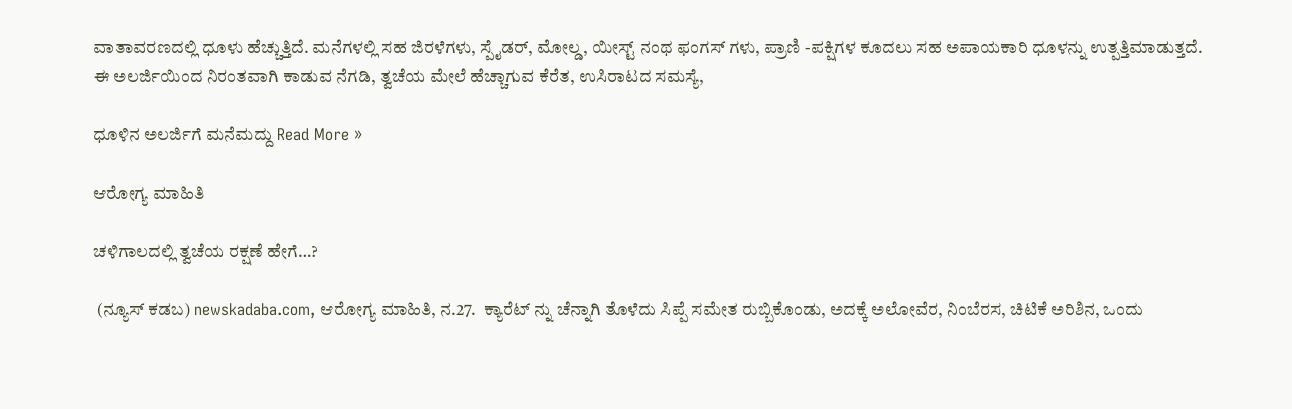ವಾತಾವರಣದಲ್ಲಿ ಧೂಳು ಹೆಚ್ಚುತ್ತಿದೆ. ಮನೆಗಳಲ್ಲಿ ಸಹ ಜಿರಳೆಗಳು, ಸ್ಪೈಡರ್, ಮೋಲ್ಡ, ಯೀಸ್ಟ್‌ ನಂಥ ಫಂಗಸ್ ಗಳು, ಪ್ರಾಣಿ -ಪಕ್ಷಿಗಳ ಕೂದಲು ಸಹ ಅಪಾಯಕಾರಿ ಧೂಳನ್ನು ಉತ್ಪತ್ತಿಮಾಡುತ್ತದೆ. ಈ ಅಲರ್ಜಿಯಿಂದ ನಿರಂತವಾಗಿ ಕಾಡುವ ನೆಗಡಿ, ತ್ವಚೆಯ ಮೇಲೆ ಹೆಚ್ಚಾಗುವ ಕೆರೆತ, ಉಸಿರಾಟದ ಸಮಸ್ಯೆ,

ಧೂಳಿನ ಅಲರ್ಜಿಗೆ ಮನೆಮದ್ದು Read More »

ಆರೋಗ್ಯ ಮಾಹಿತಿ

ಚಳಿಗಾಲದಲ್ಲಿ ತ್ವಚೆಯ ರಕ್ಷಣೆ ಹೇಗೆ…?

 (ನ್ಯೂಸ್ ಕಡಬ) newskadaba.com, ಆರೋಗ್ಯ ಮಾಹಿತಿ, ನ.27.  ಕ್ಯಾರೆಟ್ ನ್ನು ಚೆನ್ನಾಗಿ ತೊಳೆದು ಸಿಪ್ಪೆ ಸಮೇತ ರುಬ್ಬಿಕೊಂಡು, ಅದಕ್ಕೆ ಅಲೋವೆರ, ನಿಂಬೆರಸ, ಚಿಟಿಕೆ ಅರಿಶಿನ, ಒಂದು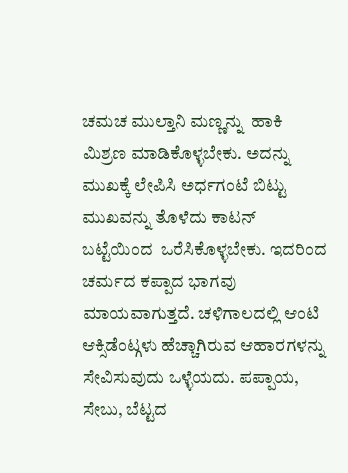ಚಮಚ ಮುಲ್ತಾನಿ ಮಣ್ಣನ್ನು  ಹಾಕಿ ಮಿಶ್ರಣ ಮಾಡಿಕೊಳ್ಳಬೇಕು. ಅದನ್ನು ಮುಖಕ್ಕೆ ಲೇಪಿಸಿ ಅರ್ಧಗಂಟೆ ಬಿಟ್ಟು ಮುಖವನ್ನು ತೊಳೆದು ಕಾಟನ್ ಬಟ್ಟೆಯಿಂದ  ಒರೆಸಿಕೊಳ್ಳಬೇಕು. ಇದರಿಂದ ಚರ್ಮದ ಕಪ್ಪಾದ ಭಾಗವು ಮಾಯವಾಗುತ್ತದೆ. ಚಳಿಗಾಲದಲ್ಲಿ ಆಂಟಿ ಆಕ್ಸಿಡೆಂಟ್ಗಳು ಹೆಚ್ಚಾಗಿರುವ ಆಹಾರಗಳನ್ನು ಸೇವಿಸುವುದು ಒಳ್ಳೆಯದು. ಪಪ್ಪಾಯ, ಸೇಬು, ಬೆಟ್ಟದ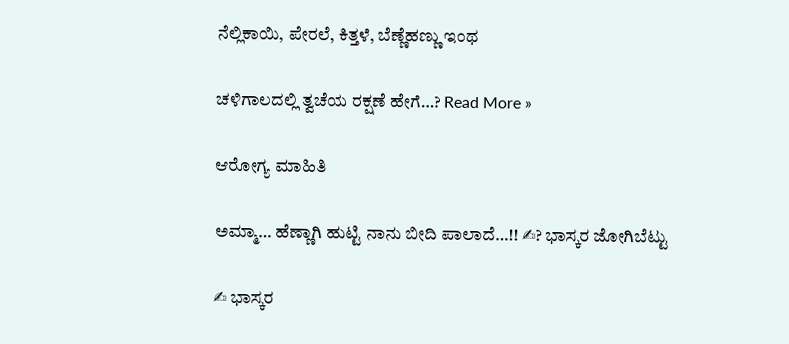ನೆಲ್ಲಿಕಾಯಿ, ಪೇರಲೆ, ಕಿತ್ತಳೆ, ಬೆಣ್ಣೆಹಣ್ಣು ಇಂಥ

ಚಳಿಗಾಲದಲ್ಲಿ ತ್ವಚೆಯ ರಕ್ಷಣೆ ಹೇಗೆ…? Read More »

ಆರೋಗ್ಯ ಮಾಹಿತಿ

ಅಮ್ಮಾ… ಹೆಣ್ಣಾಗಿ ಹುಟ್ಟಿ ನಾನು ಬೀದಿ ಪಾಲಾದೆ…!! ✍? ಭಾಸ್ಕರ ಜೋಗಿಬೆಟ್ಟು

✍ ಭಾಸ್ಕರ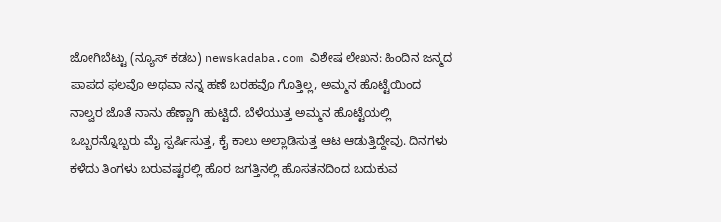ಜೋಗಿಬೆಟ್ಟು (ನ್ಯೂಸ್ ಕಡಬ) newskadaba.com ವಿಶೇಷ ಲೇಖನ: ಹಿಂದಿನ ಜನ್ಮದ ಪಾಪದ ಫಲವೊ ಅಥವಾ ನನ್ನ ಹಣೆ ಬರಹವೊ ಗೊತ್ತಿಲ್ಲ, ಅಮ್ಮನ ಹೊಟ್ಟೆಯಿಂದ ನಾಲ್ವರ ಜೊತೆ ನಾನು ಹೆಣ್ಣಾಗಿ ಹುಟ್ಟಿದೆ. ಬೆಳೆಯುತ್ತ ಅಮ್ಮನ ಹೊಟ್ಟೆಯಲ್ಲಿ ಒಬ್ಬರನ್ನೊಬ್ಬರು ಮೈ ಸ್ಪರ್ಷಿಸುತ್ತ, ಕೈ ಕಾಲು ಅಲ್ಲಾಡಿಸುತ್ತ ಆಟ ಆಡುತ್ತಿದ್ದೇವು. ದಿನಗಳು ಕಳೆದು ತಿಂಗಳು ಬರುವಷ್ಟರಲ್ಲಿ ಹೊರ ಜಗತ್ತಿನಲ್ಲಿ ಹೊಸತನದಿಂದ ಬದುಕುವ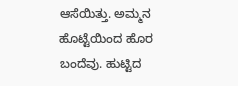ಆಸೆಯಿತ್ತು. ಅಮ್ಮನ ಹೊಟ್ಟೆಯಿಂದ ಹೊರ ಬಂದೆವು. ಹುಟ್ಟಿದ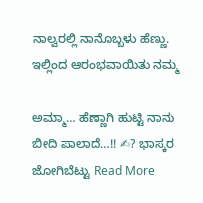ನಾಲ್ವರಲ್ಲಿ ನಾನೊಬ್ಬಳು ಹೆಣ್ಣು. ಇಲ್ಲಿಂದ ಆರಂಭವಾಯಿತು ನಮ್ಮ

ಅಮ್ಮಾ… ಹೆಣ್ಣಾಗಿ ಹುಟ್ಟಿ ನಾನು ಬೀದಿ ಪಾಲಾದೆ…!! ✍? ಭಾಸ್ಕರ ಜೋಗಿಬೆಟ್ಟು Read More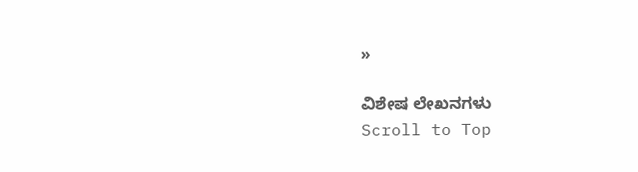»

ವಿಶೇಷ ಲೇಖನಗಳು
Scroll to Top